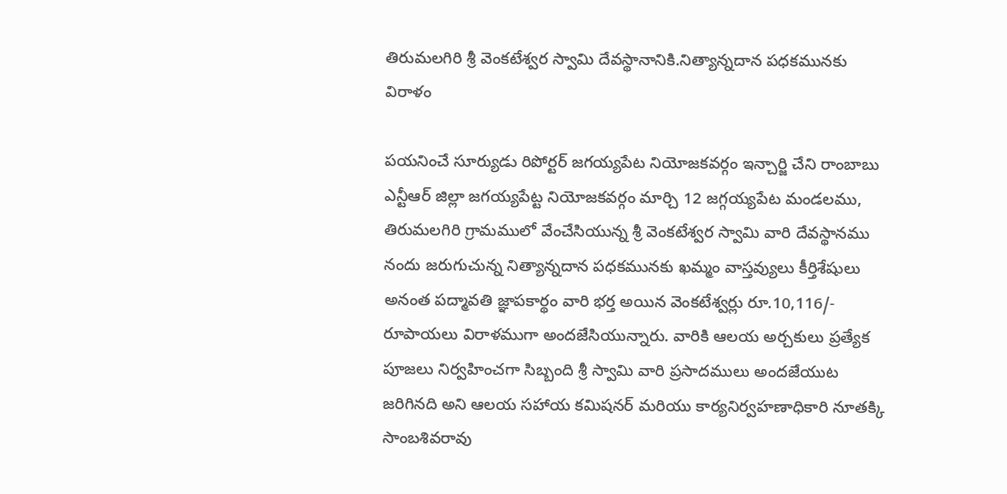తిరుమలగిరి శ్రీ వెంకటేశ్వర స్వామి దేవస్థానానికి.నిత్యాన్నదాన పధకమునకు విరాళం

పయనించే సూర్యుడు రిపోర్టర్ జగయ్యపేట నియోజకవర్గం ఇన్చార్జి చేని రాంబాబు ఎన్టీఆర్ జిల్లా జగయ్యపేట్ట నియోజకవర్గం మార్చి 12 జగ్గయ్యపేట మండలము, తిరుమలగిరి గ్రామములో వేంచేసియున్న శ్రీ వెంకటేశ్వర స్వామి వారి దేవస్థానము నందు జరుగుచున్న నిత్యాన్నదాన పధకమునకు ఖమ్మం వాస్తవ్యులు కీర్తిశేషులు అనంత పద్మావతి జ్ఞాపకార్థం వారి భర్త అయిన వెంకటేశ్వర్లు రూ.10,116/- రూపాయలు విరాళముగా అందజేసియున్నారు. వారికి ఆలయ అర్చకులు ప్రత్యేక పూజలు నిర్వహించగా సిబ్బంది శ్రీ స్వామి వారి ప్రసాదములు అందజేయుట జరిగినది అని ఆలయ సహాయ కమిషనర్ మరియు కార్యనిర్వహణాధికారి నూతక్కి సాంబశివరావు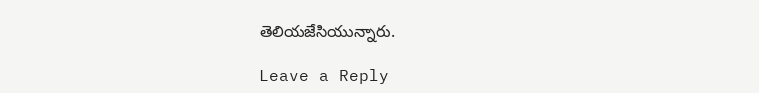తెలియజేసియున్నారు.

Leave a Reply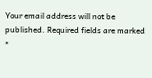Your email address will not be published. Required fields are marked *